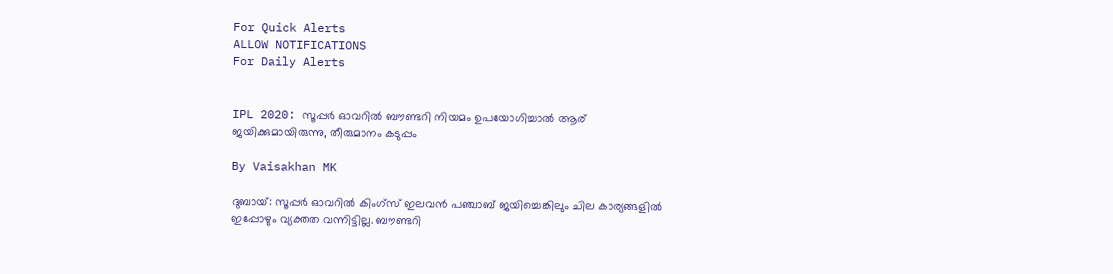For Quick Alerts
ALLOW NOTIFICATIONS
For Daily Alerts


IPL 2020: സൂപ്പര്‍ ഓവറില്‍ ബൗണ്ടറി നിയമം ഉപയോഗിച്ചാല്‍ ആര് ജയിക്കുമായിരുന്നു, തീരുമാനം കടുപ്പം

By Vaisakhan MK

ദുബായ്: സൂപ്പര്‍ ഓവറില്‍ കിംഗ്‌സ് ഇലവന്‍ പഞ്ചാബ് ജയിച്ചെങ്കിലും ചില കാര്യങ്ങളില്‍ ഇപ്പോഴും വ്യക്തത വന്നിട്ടില്ല. ബൗണ്ടറി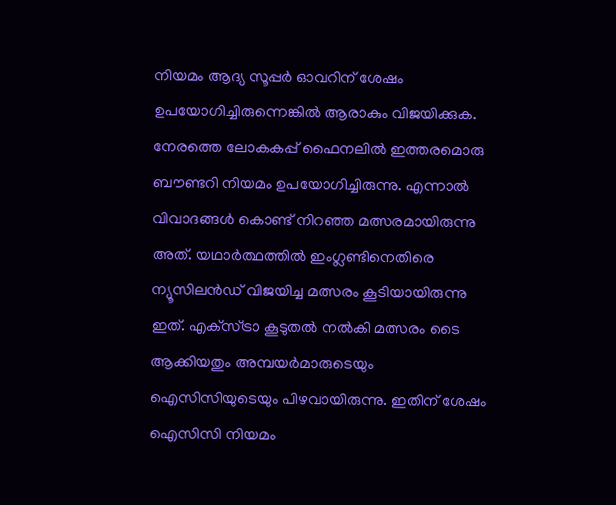നിയമം ആദ്യ സൂപ്പര്‍ ഓവറിന് ശേഷം ഉപയോഗിച്ചിരുന്നെങ്കില്‍ ആരാകും വിജയിക്കുക. നേരത്തെ ലോകകപ്പ് ഫൈനലില്‍ ഇത്തരമൊരു ബൗണ്ടറി നിയമം ഉപയോഗിച്ചിരുന്നു. എന്നാല്‍ വിവാദങ്ങള്‍ കൊണ്ട് നിറഞ്ഞ മത്സരമായിരുന്നു അത്. യഥാര്‍ത്ഥത്തില്‍ ഇംഗ്ലണ്ടിനെതിരെ ന്യൂസിലന്‍ഡ് വിജയിച്ച മത്സരം കൂടിയായിരുന്നു ഇത്. എക്‌സ്ട്രാ കൂടുതല്‍ നല്‍കി മത്സരം ടൈ ആക്കിയതും അമ്പയര്‍മാരുടെയും ഐസിസിയുടെയും പിഴവായിരുന്നു. ഇതിന് ശേഷം ഐസിസി നിയമം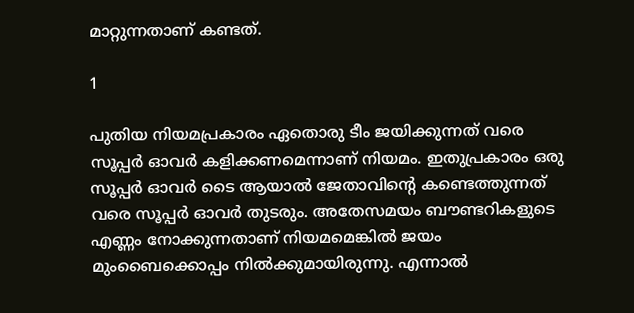മാറ്റുന്നതാണ് കണ്ടത്.

1

പുതിയ നിയമപ്രകാരം ഏതൊരു ടീം ജയിക്കുന്നത് വരെ സൂപ്പര്‍ ഓവര്‍ കളിക്കണമെന്നാണ് നിയമം. ഇതുപ്രകാരം ഒരു സൂപ്പര്‍ ഓവര്‍ ടൈ ആയാല്‍ ജേതാവിന്റെ കണ്ടെത്തുന്നത് വരെ സൂപ്പര്‍ ഓവര്‍ തുടരും. അതേസമയം ബൗണ്ടറികളുടെ എണ്ണം നോക്കുന്നതാണ് നിയമമെങ്കില്‍ ജയം മുംബൈക്കൊപ്പം നില്‍ക്കുമായിരുന്നു. എന്നാല്‍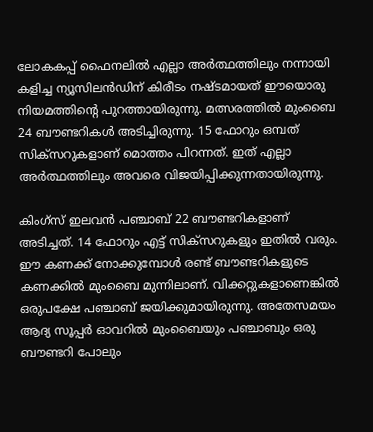ലോകകപ്പ് ഫൈനലില്‍ എല്ലാ അര്‍ത്ഥത്തിലും നന്നായി കളിച്ച ന്യൂസിലന്‍ഡിന് കിരീടം നഷ്ടമായത് ഈയൊരു നിയമത്തിന്റെ പുറത്തായിരുന്നു. മത്സരത്തില്‍ മുംബൈ 24 ബൗണ്ടറികള്‍ അടിച്ചിരുന്നു. 15 ഫോറും ഒമ്പത് സിക്‌സറുകളാണ് മൊത്തം പിറന്നത്. ഇത് എല്ലാ അര്‍ത്ഥത്തിലും അവരെ വിജയിപ്പിക്കുന്നതായിരുന്നു.

കിംഗ്‌സ് ഇലവന്‍ പഞ്ചാബ് 22 ബൗണ്ടറികളാണ് അടിച്ചത്. 14 ഫോറും എട്ട് സിക്‌സറുകളും ഇതില്‍ വരും. ഈ കണക്ക് നോക്കുമ്പോള്‍ രണ്ട് ബൗണ്ടറികളുടെ കണക്കില്‍ മുംബൈ മുന്നിലാണ്. വിക്കറ്റുകളാണെങ്കില്‍ ഒരുപക്ഷേ പഞ്ചാബ് ജയിക്കുമായിരുന്നു. അതേസമയം ആദ്യ സൂപ്പര്‍ ഓവറില്‍ മുംബൈയും പഞ്ചാബും ഒരു ബൗണ്ടറി പോലും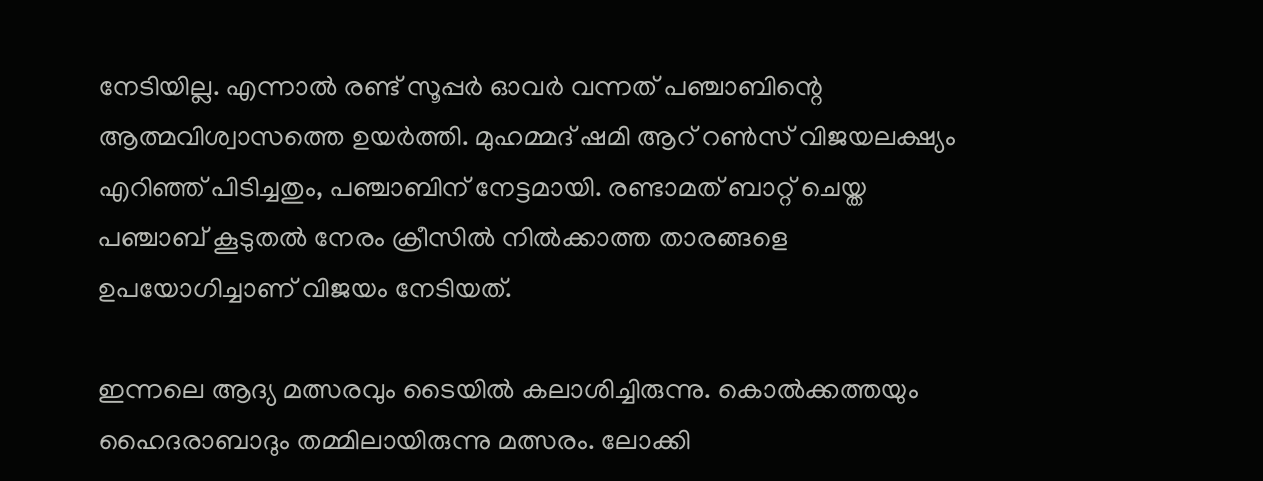നേടിയില്ല. എന്നാല്‍ രണ്ട് സൂപ്പര്‍ ഓവര്‍ വന്നത് പഞ്ചാബിന്റെ ആത്മവിശ്വാസത്തെ ഉയര്‍ത്തി. മുഹമ്മദ് ഷമി ആറ് റണ്‍സ് വിജയലക്ഷ്യം എറിഞ്ഞ് പിടിച്ചതും, പഞ്ചാബിന് നേട്ടമായി. രണ്ടാമത് ബാറ്റ് ചെയ്ത പഞ്ചാബ് കൂടുതല്‍ നേരം ക്രീസില്‍ നില്‍ക്കാത്ത താരങ്ങളെ ഉപയോഗിച്ചാണ് വിജയം നേടിയത്.

ഇന്നലെ ആദ്യ മത്സരവും ടൈയില്‍ കലാശിച്ചിരുന്നു. കൊല്‍ക്കത്തയും ഹൈദരാബാദും തമ്മിലായിരുന്നു മത്സരം. ലോക്കി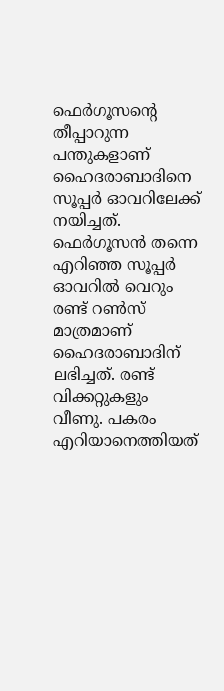ഫെര്‍ഗൂസന്റെ തീപ്പാറുന്ന പന്തുകളാണ് ഹൈദരാബാദിനെ സൂപ്പര്‍ ഓവറിലേക്ക് നയിച്ചത്. ഫെര്‍ഗൂസന്‍ തന്നെ എറിഞ്ഞ സൂപ്പര്‍ ഓവറില്‍ വെറും രണ്ട് റണ്‍സ് മാത്രമാണ് ഹൈദരാബാദിന് ലഭിച്ചത്. രണ്ട് വിക്കറ്റുകളും വീണു. പകരം എറിയാനെത്തിയത്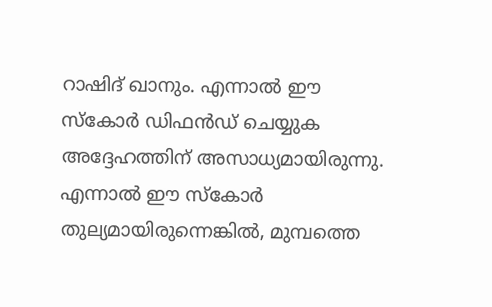റാഷിദ് ഖാനും. എന്നാല്‍ ഈ സ്‌കോര്‍ ഡിഫന്‍ഡ് ചെയ്യുക അദ്ദേഹത്തിന് അസാധ്യമായിരുന്നു. എന്നാല്‍ ഈ സ്‌കോര്‍ തുല്യമായിരുന്നെങ്കില്‍, മുമ്പത്തെ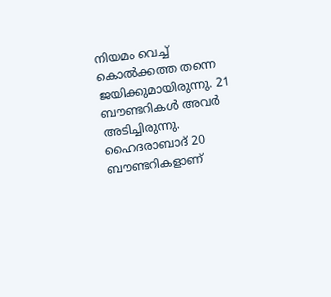നിയമം വെച്ച് കൊല്‍ക്കത്ത തന്നെ ജയിക്കുമായിരുന്നു. 21 ബൗണ്ടറികള്‍ അവര്‍ അടിച്ചിരുന്നു. ഹൈദരാബാദ് 20 ബൗണ്ടറികളാണ്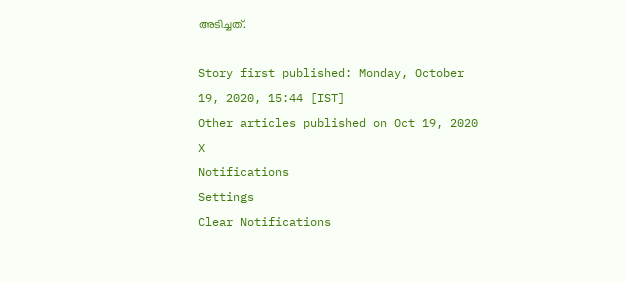അടിച്ചത്.

Story first published: Monday, October 19, 2020, 15:44 [IST]
Other articles published on Oct 19, 2020
X
Notifications
Settings
Clear Notifications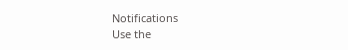Notifications
Use the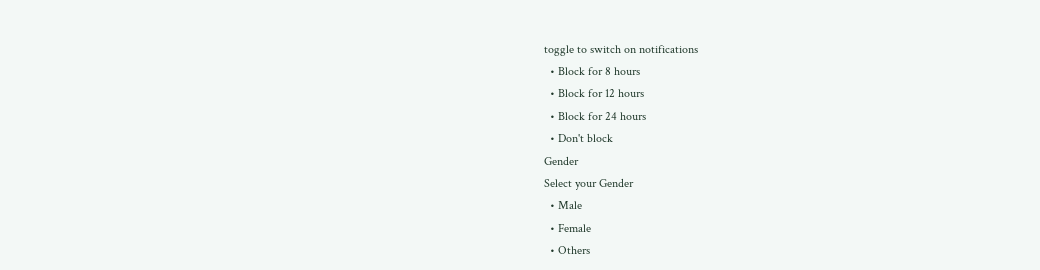toggle to switch on notifications
  • Block for 8 hours
  • Block for 12 hours
  • Block for 24 hours
  • Don't block
Gender
Select your Gender
  • Male
  • Female
  • Others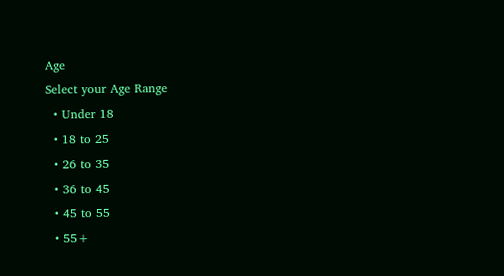Age
Select your Age Range
  • Under 18
  • 18 to 25
  • 26 to 35
  • 36 to 45
  • 45 to 55
  • 55+